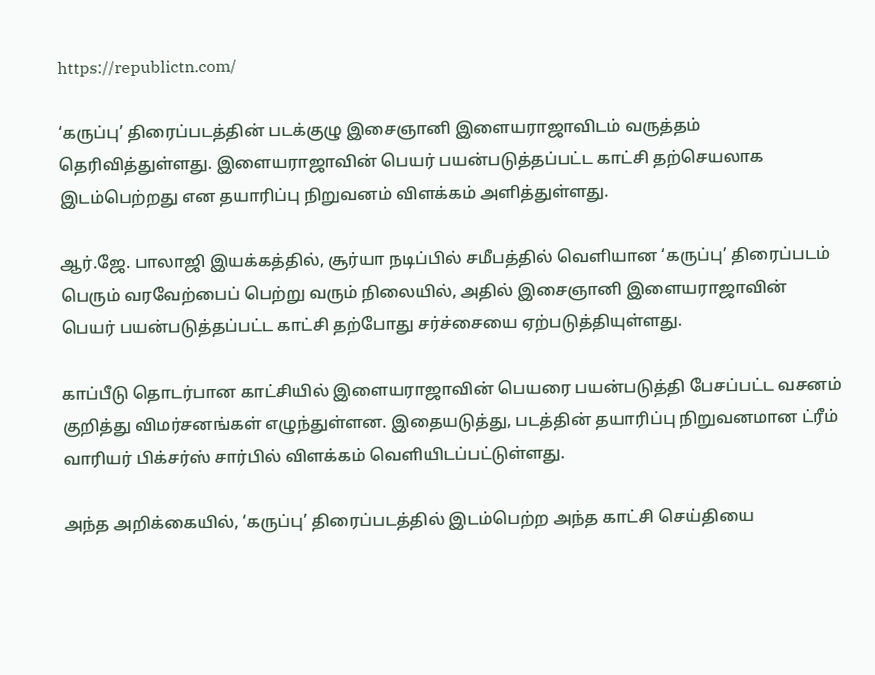https://republictn.com/

‘கருப்பு’ திரைப்படத்தின் படக்குழு இசைஞானி இளையராஜாவிடம் வருத்தம் தெரிவித்துள்ளது. இளையராஜாவின் பெயர் பயன்படுத்தப்பட்ட காட்சி தற்செயலாக இடம்பெற்றது என தயாரிப்பு நிறுவனம் விளக்கம் அளித்துள்ளது.

ஆர்.ஜே. பாலாஜி இயக்கத்தில், சூர்யா நடிப்பில் சமீபத்தில் வெளியான ‘கருப்பு’ திரைப்படம் பெரும் வரவேற்பைப் பெற்று வரும் நிலையில், அதில் இசைஞானி இளையராஜாவின் பெயர் பயன்படுத்தப்பட்ட காட்சி தற்போது சர்ச்சையை ஏற்படுத்தியுள்ளது.

காப்பீடு தொடர்பான காட்சியில் இளையராஜாவின் பெயரை பயன்படுத்தி பேசப்பட்ட வசனம் குறித்து விமர்சனங்கள் எழுந்துள்ளன. இதையடுத்து, படத்தின் தயாரிப்பு நிறுவனமான ட்ரீம் வாரியர் பிக்சர்ஸ் சார்பில் விளக்கம் வெளியிடப்பட்டுள்ளது.

அந்த அறிக்கையில், ‘கருப்பு’ திரைப்படத்தில் இடம்பெற்ற அந்த காட்சி செய்தியை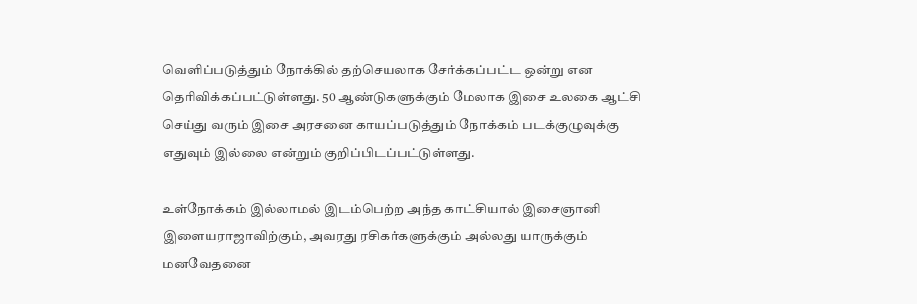வெளிப்படுத்தும் நோக்கில் தற்செயலாக சேர்க்கப்பட்ட ஒன்று என தெரிவிக்கப்பட்டுள்ளது. 50 ஆண்டுகளுக்கும் மேலாக இசை உலகை ஆட்சி செய்து வரும் இசை அரசனை காயப்படுத்தும் நோக்கம் படக்குழுவுக்கு எதுவும் இல்லை என்றும் குறிப்பிடப்பட்டுள்ளது.

உள்நோக்கம் இல்லாமல் இடம்பெற்ற அந்த காட்சியால் இசைஞானி இளையராஜாவிற்கும், அவரது ரசிகர்களுக்கும் அல்லது யாருக்கும் மனவேதனை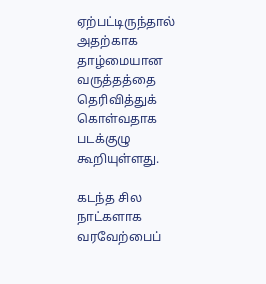ஏற்பட்டிருந்தால் அதற்காக தாழ்மையான வருத்தத்தை தெரிவித்துக் கொள்வதாக படக்குழு கூறியுள்ளது.

கடந்த சில நாட்களாக வரவேற்பைப்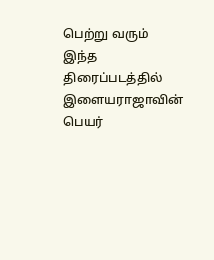பெற்று வரும் இந்த திரைப்படத்தில் இளையராஜாவின் பெயர்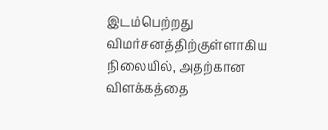இடம்பெற்றது விமர்சனத்திற்குள்ளாகிய நிலையில், அதற்கான விளக்கத்தை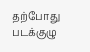தற்போது படக்குழு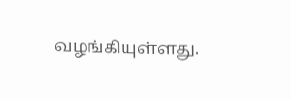வழங்கியுள்ளது.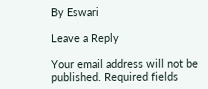By Eswari

Leave a Reply

Your email address will not be published. Required fields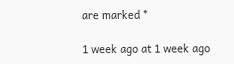are marked *

1 week ago at 1 week ago